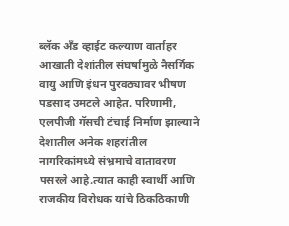ब्लॅक अँड व्हाईट कल्याण वार्ताहर
आखाती देशांतील संघर्षामुळे नैसर्गिक वायु आणि इंधन पुरवठ्यावर भीषण पडसाद उमटले आहेत. परिणामी, एलपीजी गॅसची टंचाई निर्माण झाल्याने देशातील अनेक शहरांतील नागरिकांमध्ये संभ्रमाचे वातावरण पसरले आहे.त्यात काही स्वार्थी आणि राजकीय विरोधक यांचे ठिकठिकाणी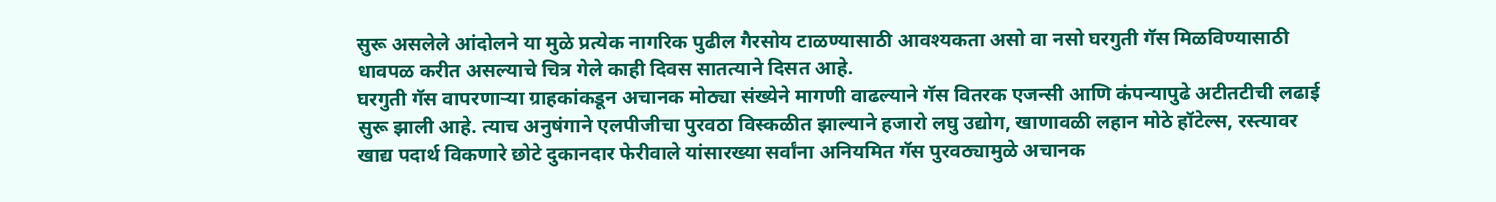सुरू असलेले आंदोलने या मुळे प्रत्येक नागरिक पुढील गैरसोय टाळण्यासाठी आवश्यकता असो वा नसो घरगुती गॅस मिळविण्यासाठी धावपळ करीत असल्याचे चित्र गेले काही दिवस सातत्याने दिसत आहे.
घरगुती गॅस वापरणाऱ्या ग्राहकांकडून अचानक मोठ्या संख्येने मागणी वाढल्याने गॅस वितरक एजन्सी आणि कंपन्यापुढे अटीतटीची लढाई सुरू झाली आहे. त्याच अनुषंगाने एलपीजीचा पुरवठा विस्कळीत झाल्याने हजारो लघु उद्योग, खाणावळी लहान मोठे हॉटेल्स, रस्त्यावर खाद्य पदार्थ विकणारे छोटे दुकानदार फेरीवाले यांसारख्या सर्वांना अनियमित गॅस पुरवठ्यामुळे अचानक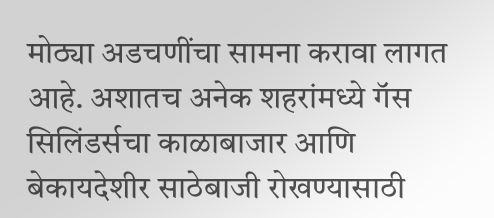मोठ्या अडचणींचा सामना करावा लागत आहे. अशातच अनेक शहरांमध्ये गॅस सिलिंडर्सचा काळाबाजार आणि बेकायदेशीर साठेबाजी रोखण्यासाठी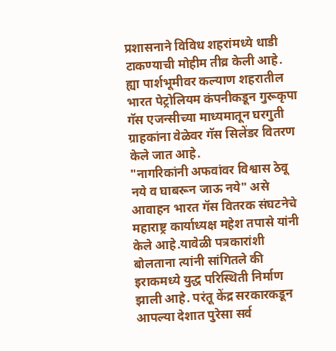प्रशासनाने विविध शहरांमध्ये धाडी टाकण्याची मोहीम तीव्र केली आहे.
ह्या पार्शभूमीवर कल्याण शहरातील भारत पेट्रोलियम कंपनीकडून गुरूकृपा गॅस एजन्सीच्या माध्यमातून घरगुती ग्राहकांना वेळेवर गॅस सिलेंडर वितरण केले जात आहे.
"नागरिकांनी अफवांवर विश्वास ठेवू नये व घाबरून जाऊ नये" असे आवाहन भारत गॅस वितरक संघटनेचे महाराष्ट्र कार्याध्यक्ष महेश तपासे यांनी केले आहे.यावेळी पत्रकारांशी बोलताना त्यांनी सांगितले की इराकमध्ये युद्ध परिस्थिती निर्माण झाली आहे. परंतू केंद्र सरकारकडून आपल्या देशात पुरेसा सर्व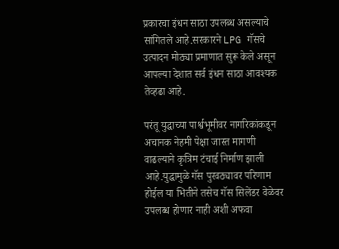प्रकारचा इंधन साठा उपलब्ध असल्याचे सांगितले आहे.सरकारने LPG गॅसचे उत्पादन मोठ्या प्रमाणात सुरू केले असून आपल्या देशात सर्व इंधन साठा आवश्यक तेव्हढा आहे.

परंतू युद्धाच्या पार्श्वभूमीवर नागरिकांकडून अचानक नेहमी पेक्षा जास्त मागणी वाढल्याने कृत्रिम टंचाई निर्माण झाली आहे.युद्धामुळे गॅस पुरवठ्यावर परिणाम होईल या भितीने तसेच गॅस सिलेंडर वेळेवर उपलब्ध होणार नाही अशी अफवा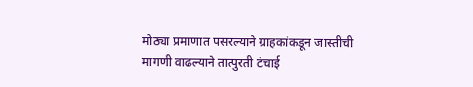मोठ्या प्रमाणात पसरल्याने ग्राहकांकडून जास्तीची मागणी वाढल्याने तात्पुरती टंचाई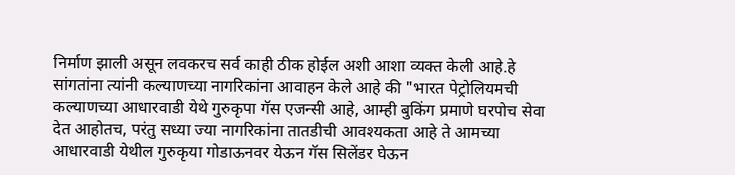निर्माण झाली असून लवकरच सर्व काही ठीक होईल अशी आशा व्यक्त केली आहे.हे सांगतांना त्यांनी कल्याणच्या नागरिकांना आवाहन केले आहे की "भारत पेट्रोलियमची कल्याणच्या आधारवाडी येथे गुरुकृपा गॅस एजन्सी आहे, आम्ही बुकिंग प्रमाणे घरपोच सेवा देत आहोतच, परंतु सध्या ज्या नागरिकांना तातडीची आवश्यकता आहे ते आमच्या आधारवाडी येथील गुरुकृया गोडाऊनवर येऊन गॅस सिलेंडर घेऊन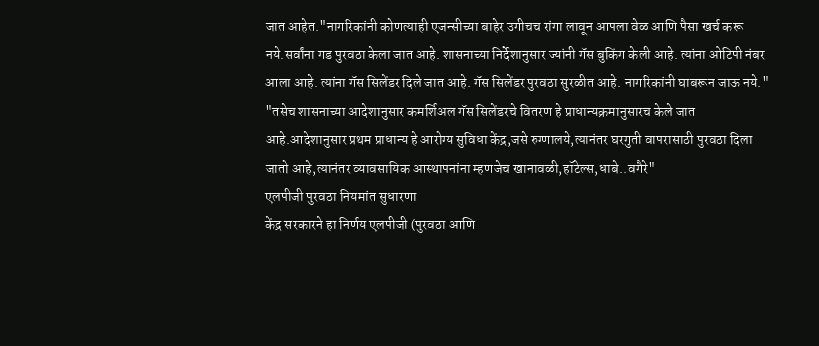जात आहेत."नागरिकांनी कोणत्याही एजन्सीच्या बाहेर उगीचच रांगा लावून आपला वेळ आणि पैसा खर्च करू नये.सर्वांना गड पुरवठा केला जात आहे. शासनाच्या निर्देशानुसार ज्यांनी गॅस बुकिंग केली आहे. त्यांना ओटिपी नंबर आला आहे. त्यांना गॅस सिलेंडर दिले जात आहे. गॅस सिलेंडर पुरवठा सुरळीत आहे. नागरिकांनी घाबरून जाऊ नये."
"तसेच शासनाच्या आदेशानुसार कमर्शिअल गॅस सिलेंडरचे वितरण हे प्राधान्यक्रमानुसारच केले जात आहे.आदेशानुसार प्रथम प्राधान्य हे आरोग्य सुविधा केंद्र,जसे रुग्णालये,त्यानंतर घरगुती वापरासाठी पुरवठा दिला जातो आहे,त्यानंतर व्यावसायिक आस्थापनांना म्हणजेच खानावळी,हॉटेल्स,धाबे..वगैरे"
एलपीजी पुरवठा नियमांत सुधारणा
केंद्र सरकारने हा निर्णय एलपीजी (पुरवठा आणि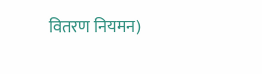वितरण नियमन)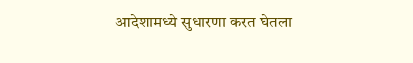आदेशामध्ये सुधारणा करत घेतला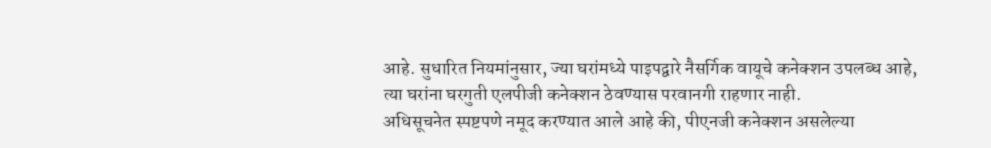आहे. सुधारित नियमांनुसार, ज्या घरांमध्ये पाइपद्वारे नैसर्गिक वायूचे कनेक्शन उपलब्ध आहे, त्या घरांना घरगुती एलपीजी कनेक्शन ठेवण्यास परवानगी राहणार नाही.
अधिसूचनेत स्पष्टपणे नमूद करण्यात आले आहे की, पीएनजी कनेक्शन असलेल्या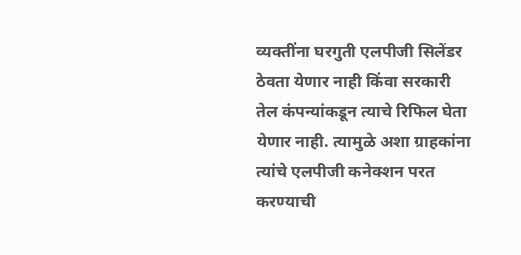व्यक्तींना घरगुती एलपीजी सिलेंडर ठेवता येणार नाही किंवा सरकारी तेल कंपन्यांकडून त्याचे रिफिल घेता येणार नाही. त्यामुळे अशा ग्राहकांना त्यांचे एलपीजी कनेक्शन परत करण्याची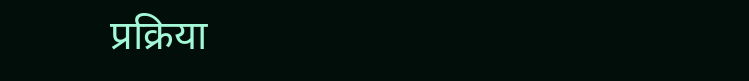प्रक्रिया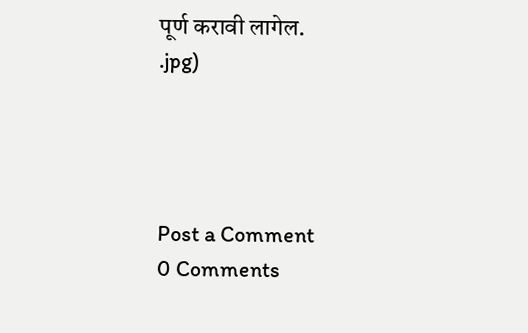पूर्ण करावी लागेल.
.jpg)




Post a Comment
0 Comments